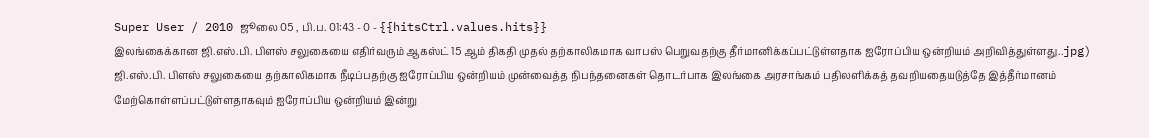Super User / 2010 ஜூலை 05 , பி.ப. 01:43 - 0 - {{hitsCtrl.values.hits}}
இலங்கைக்கான ஜி.எஸ்.பி. பிளஸ் சலுகையை எதிர்வரும் ஆகஸ்ட் 15 ஆம் திகதி முதல் தற்காலிகமாக வாபஸ் பெறுவதற்கு தீர்மானிக்கப்பட்டுள்ளதாக ஐரோப்பிய ஒன்றியம் அறிவித்துள்ளது..jpg)
ஜி.எஸ்.பி. பிளஸ் சலுகையை தற்காலிகமாக நீடிப்பதற்கு ஐரோப்பிய ஒன்றியம் முன்வைத்த நிபந்தனைகள் தொடர்பாக இலங்கை அரசாங்கம் பதிலளிக்கத் தவறியதையடுத்தே இத்தீர்மானம் மேற்கொள்ளப்பட்டுள்ளதாகவும் ஐரோப்பிய ஒன்றியம் இன்று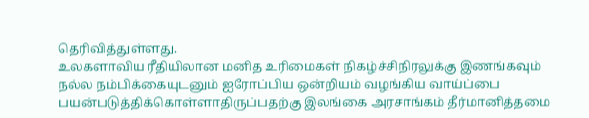தெரிவித்துள்ளது.
உலகளாவிய ரீதியிலான மனித உரிமைகள் நிகழ்ச்சிநிரலுக்கு இணங்கவும் நல்ல நம்பிக்கையுடனும் ஐரோப்பிய ஒன்றியம் வழங்கிய வாய்ப்பை பயன்படுத்திக்கொள்ளாதிருப்பதற்கு இலங்கை அரசாங்கம் தீர்மானித்தமை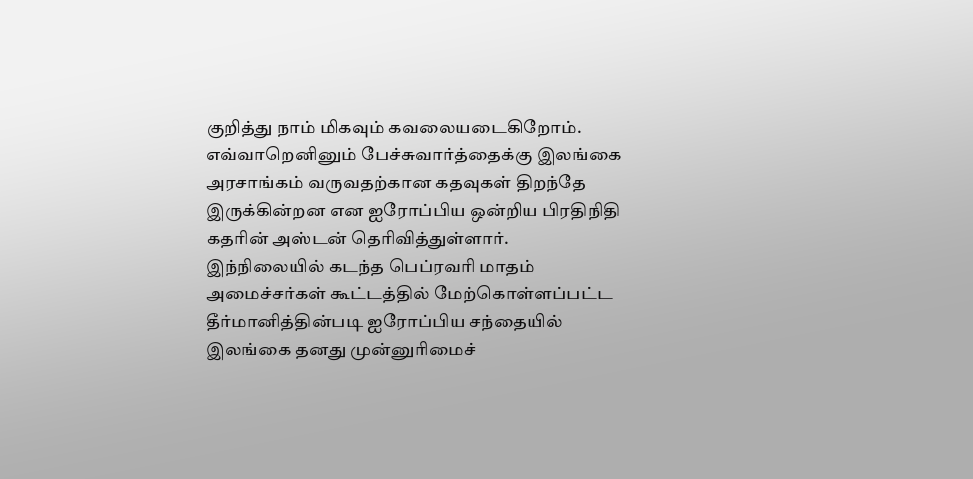குறித்து நாம் மிகவும் கவலையடைகிறோம். எவ்வாறெனினும் பேச்சுவார்த்தைக்கு இலங்கை அரசாங்கம் வருவதற்கான கதவுகள் திறந்தே இருக்கின்றன என ஐரோப்பிய ஒன்றிய பிரதிநிதி கதரின் அஸ்டன் தெரிவித்துள்ளார்.
இந்நிலையில் கடந்த பெப்ரவரி மாதம் அமைச்சர்கள் கூட்டத்தில் மேற்கொள்ளப்பட்ட தீர்மானித்தின்படி ஐரோப்பிய சந்தையில் இலங்கை தனது முன்னுரிமைச்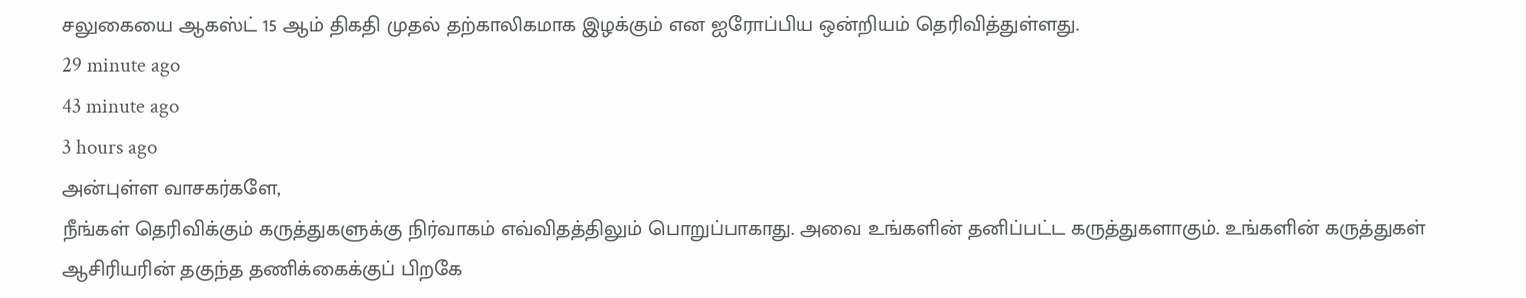சலுகையை ஆகஸ்ட் 15 ஆம் திகதி முதல் தற்காலிகமாக இழக்கும் என ஐரோப்பிய ஒன்றியம் தெரிவித்துள்ளது.
29 minute ago
43 minute ago
3 hours ago
அன்புள்ள வாசகர்களே,
நீங்கள் தெரிவிக்கும் கருத்துகளுக்கு நிர்வாகம் எவ்விதத்திலும் பொறுப்பாகாது. அவை உங்களின் தனிப்பட்ட கருத்துகளாகும். உங்களின் கருத்துகள் ஆசிரியரின் தகுந்த தணிக்கைக்குப் பிறகே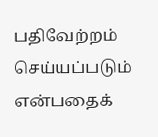பதிவேற்றம் செய்யப்படும் என்பதைக்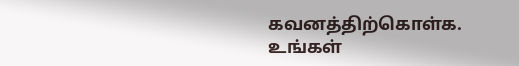கவனத்திற்கொள்க. உங்கள்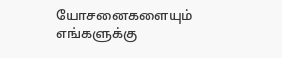யோசனைகளையும் எங்களுக்கு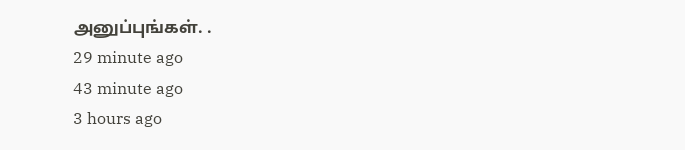அனுப்புங்கள். .
29 minute ago
43 minute ago
3 hours ago